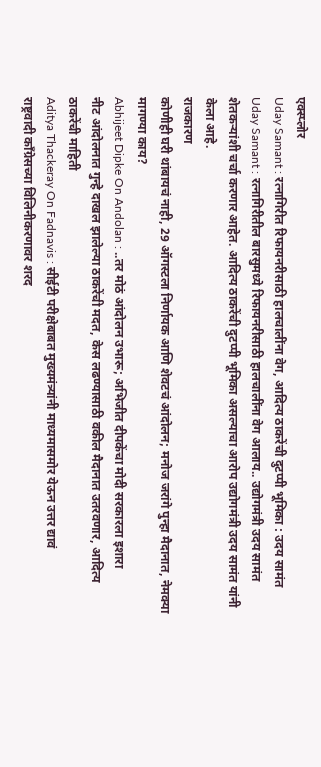एक्स्प्लोर
Uday Samant : रत्नागिरीत रिफायनरीसाठी हालचालींना वेग, आदित्य ठाकरेंची दुटप्पी भूमिका : उदय सामंत
Uday Samant : रत्नागिरीतील बारसुमध्ये रिफायनरीसाठी हालचालींना वेग आलाय.. उद्योगमंत्री उदय सामंत शेतकऱ्यांशी चर्चा करणार आहेत. आदित्य ठाकरेंची दुटप्पी भूमिका असल्याचा आरोप उद्योगमंत्री उदय सामंत यांनी केला आहे.
राजकारण
कोणीही घरी थांबायचं नाही, 29 ऑगस्टला निर्णायक आणि शेवटचं आंदोलन; मनोज जरांगे पुन्हा मैदानात, नेमक्या मागण्या काय?
Abhijeet Dipke On Andolan : ..तर मोठं आंदोलन उभारू; अभिजीत दीपकेंचा मोदी सरकारला इशारा
नीट आंदोलनात गुन्हे दाखल झालेल्या ठाकरेंची मदत, केस लढण्यासाठी वकील मैदानात उतरवणार, आदित्य ठाकरेंची माहिती
Aditya Thackeray On Fadnavis : सीईटी परीक्षेबाबत मुख्यमंत्र्यांनी माध्यमासमोर येऊन उत्तर द्यावं
राष्ट्रवादी काँग्रेसच्या विलिनीकरणावर शरद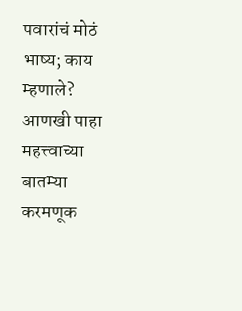पवारांचं मोठं भाष्य; काय म्हणाले?
आणखी पाहा
महत्त्वाच्या बातम्या
करमणूक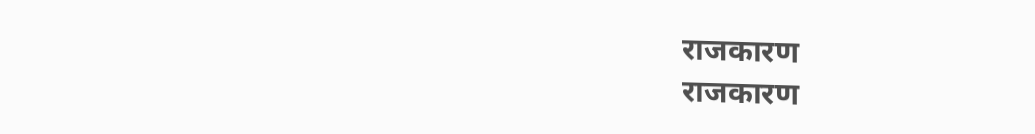राजकारण
राजकारण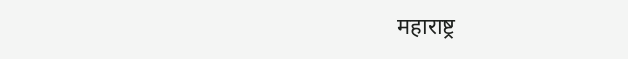महाराष्ट्र